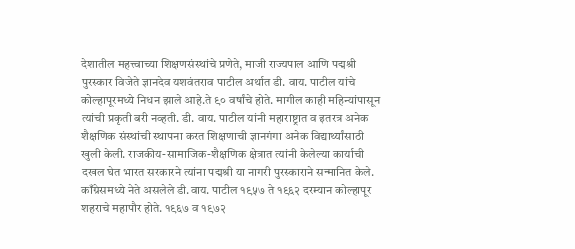देशातील महत्त्वाच्या शिक्षणसंस्थांचे प्रणेते, माजी राज्यपाल आणि पद्मश्री पुरस्कार विजेते ज्ञानदेव यशवंतराव पाटील अर्थात डी. वाय. पाटील यांचे कोल्हापूरमध्ये निधन झाले आहे.ते ९० वर्षांचे होते. मागील काही महिन्यांपासून त्यांची प्रकृती बरी नव्हती. डी. वाय. पाटील यांनी महाराष्ट्रात व इतरत्र अनेक शैक्षणिक संस्थांची स्थापना करत शिक्षणाची ज्ञानगंगा अनेक विद्यार्थ्यांसाठी खुली केली. राजकीय-सामाजिक-शैक्षणिक क्षेत्रात त्यांनी केलेल्या कार्याची दखल घेत भारत सरकारने त्यांना पद्मश्री या नागरी पुरस्काराने सन्मानित केले.
काँग्रेसमध्ये नेते असलेले डी.वाय. पाटील १९५७ ते १९६२ दरम्यान कोल्हापूर शहराचे महापौर होते. १९६७ व १९७२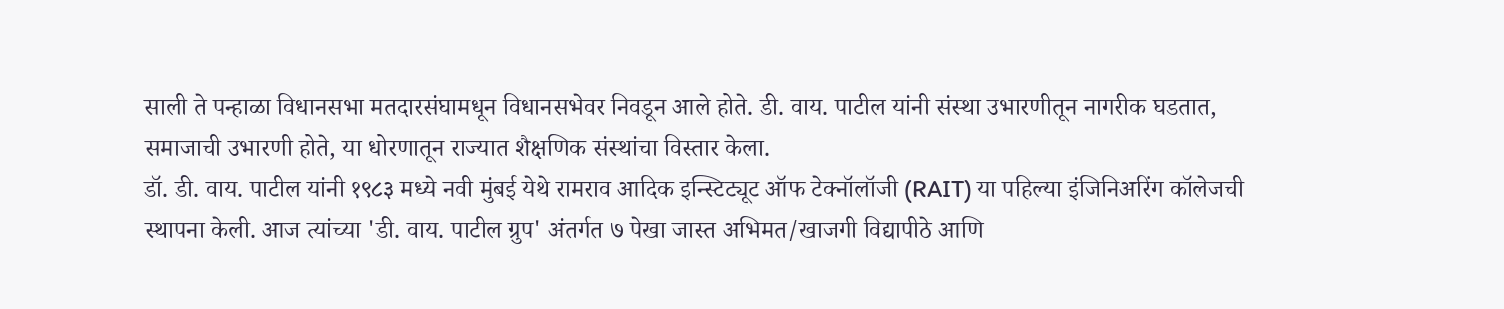साली ते पन्हाळा विधानसभा मतदारसंघामधून विधानसभेवर निवडून आले होते. डी. वाय. पाटील यांनी संस्था उभारणीतून नागरीक घडतात, समाजाची उभारणी होते, या धोरणातून राज्यात शैक्षणिक संस्थांचा विस्तार केला.
डॉ. डी. वाय. पाटील यांनी १९८३ मध्ये नवी मुंबई येथे रामराव आदिक इन्स्टिट्यूट ऑफ टेक्नॉलॉजी (RAIT) या पहिल्या इंजिनिअरिंग कॉलेजची स्थापना केली. आज त्यांच्या 'डी. वाय. पाटील ग्रुप' अंतर्गत ७ पेखा जास्त अभिमत/खाजगी विद्यापीठे आणि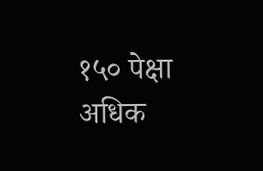१५० पेक्षा अधिक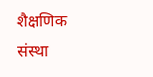शैक्षणिक संस्था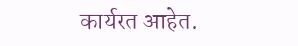कार्यरत आहेत.